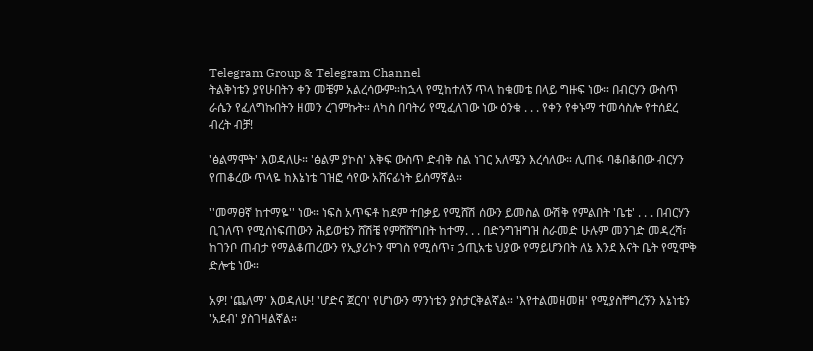Telegram Group & Telegram Channel
ትልቅነቴን ያየሁበትን ቀን መቼም አልረሳውም።ከኋላ የሚከተለኝ ጥላ ከቁመቴ በላይ ግዙፍ ነው። በብርሃን ውስጥ ራሴን የፈለግኩበትን ዘመን ረገምኩት። ለካስ በባትሪ የሚፈለገው ነው ዕንቁ . . . የቀን የቀኑማ ተመሳስሎ የተሰደረ ብረት ብቻ!

'ፅልማሞት' እወዳለሁ። 'ፅልም ያኮስ' እቅፍ ውስጥ ድብቅ ስል ነገር አለሜን እረሳለው። ሊጠፋ ባቆበቆበው ብርሃን የጠቆረው ጥላዬ ከእኔነቴ ገዝፎ ሳየው አሸናፊነት ይሰማኛል።

''መማፀኛ ከተማዬ'' ነው። ነፍስ አጥፍቶ ከደም ተበቃይ የሚሸሽ ሰውን ይመስል ውሽቅ የምልበት 'ቤቴ' . . . በብርሃን ቢገለጥ የሚሰነፍጠውን ሕይወቴን ሸሽቼ የምሸሸግበት ከተማ. . . በድንግዝግዝ ስራመድ ሁሉም መንገድ መዳረሻ፣ ከገንቦ ጠብታ የማልቆጠረውን የኢያሪኮን ሞገስ የሚሰጥ፣ ኃጢአቴ ህያው የማይሆንበት ለኔ እንደ እናት ቤት የሚሞቅ ድሎቴ ነው።

አዎ! 'ጨለማ' እወዳለሁ! 'ሆድና ጀርባ' የሆነውን ማንነቴን ያስታርቅልኛል። 'እየተልመዘመዘ' የሚያስቸግረኝን እኔነቴን 'አደብ' ያስገዛልኛል።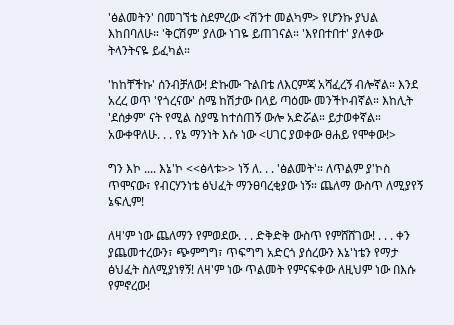'ፅልመትን' በመገኘቴ ስደምረው <ሽንተ መልካም> የሆንኩ ያህል እከበባለሁ። 'ቅርሽም' ያለው ነገዬ ይጠገናል። 'እየበተበተ' ያለቀው ትላንትናዬ ይፈካል።

'ከከቸችኩ' ሰንብቻለው! ድኩሙ ጉልበቴ ለእርምጃ አሻፈረኝ ብሎኛል። እንደ አረረ ወጥ 'የጎረናው' ስሜ ከሽታው በላይ ጣዕሙ መንችኮብኛል። እከሊት 'ደሰቃም' ናት የሚል ስያሜ ከተሰጠኝ ውሎ አድሯል። ይታወቀኛል። አውቀዋለሁ. . . የኔ ማንነት እሱ ነው <ሀገር ያወቀው ፀሐይ የሞቀው!>

ግን እኮ .... እኔ'ኮ <<ፅላቱ>> ነኝ ለ. . . 'ፅልመት'። ለጥልም ያ'ኮስ ጥሞናው፣ የብርሃንነቴ ፅህፈት ማንፀባረቂያው ነኝ። ጨለማ ውስጥ ለሚያየኝ ኔፍሊም!

ለዛ'ም ነው ጨለማን የምወደው. . . ድቅድቅ ውስጥ የምሸሸገው! . . . ቀን ያጨመተረውን፣ ጭምግግ፣ ጥፍግግ አድርጎ ያሰረውን እኔ'ነቴን የማታ ፅህፈት ስለሚያነፃኝ! ለዛ'ም ነው ጥልመት የምናፍቀው ለዚህም ነው በእሱ የምኖረው!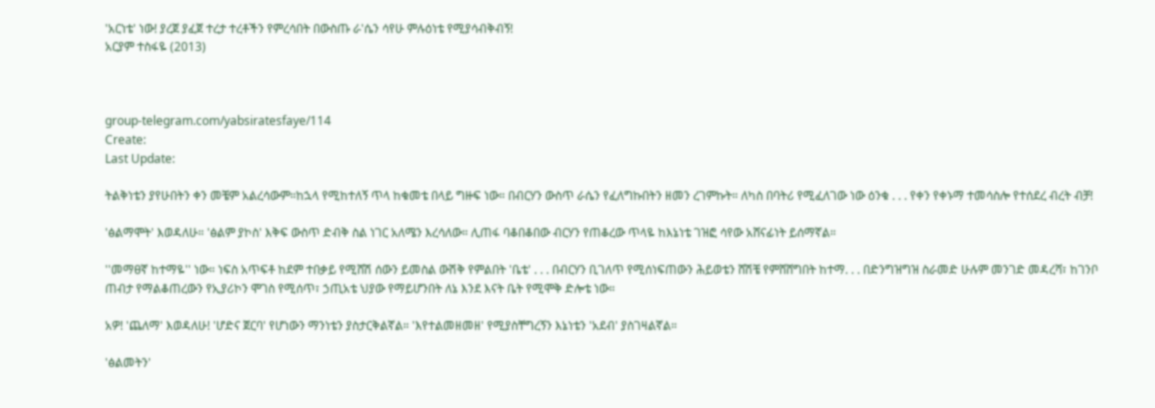'አርነቴ' ነው! ያረጀ ያፈጀ ተረታ ተረቶችን የምረሳበት በውስጡ ራ'ሴን ሳየሁ ምሉዕነቴ የሚያሳብቅብኝ!
አርያም ተስፋዬ (2013)



group-telegram.com/yabsiratesfaye/114
Create:
Last Update:

ትልቅነቴን ያየሁበትን ቀን መቼም አልረሳውም።ከኋላ የሚከተለኝ ጥላ ከቁመቴ በላይ ግዙፍ ነው። በብርሃን ውስጥ ራሴን የፈለግኩበትን ዘመን ረገምኩት። ለካስ በባትሪ የሚፈለገው ነው ዕንቁ . . . የቀን የቀኑማ ተመሳስሎ የተሰደረ ብረት ብቻ!

'ፅልማሞት' እወዳለሁ። 'ፅልም ያኮስ' እቅፍ ውስጥ ድብቅ ስል ነገር አለሜን እረሳለው። ሊጠፋ ባቆበቆበው ብርሃን የጠቆረው ጥላዬ ከእኔነቴ ገዝፎ ሳየው አሸናፊነት ይሰማኛል።

''መማፀኛ ከተማዬ'' ነው። ነፍስ አጥፍቶ ከደም ተበቃይ የሚሸሽ ሰውን ይመስል ውሽቅ የምልበት 'ቤቴ' . . . በብርሃን ቢገለጥ የሚሰነፍጠውን ሕይወቴን ሸሽቼ የምሸሸግበት ከተማ. . . በድንግዝግዝ ስራመድ ሁሉም መንገድ መዳረሻ፣ ከገንቦ ጠብታ የማልቆጠረውን የኢያሪኮን ሞገስ የሚሰጥ፣ ኃጢአቴ ህያው የማይሆንበት ለኔ እንደ እናት ቤት የሚሞቅ ድሎቴ ነው።

አዎ! 'ጨለማ' እወዳለሁ! 'ሆድና ጀርባ' የሆነውን ማንነቴን ያስታርቅልኛል። 'እየተልመዘመዘ' የሚያስቸግረኝን እኔነቴን 'አደብ' ያስገዛልኛል።

'ፅልመትን'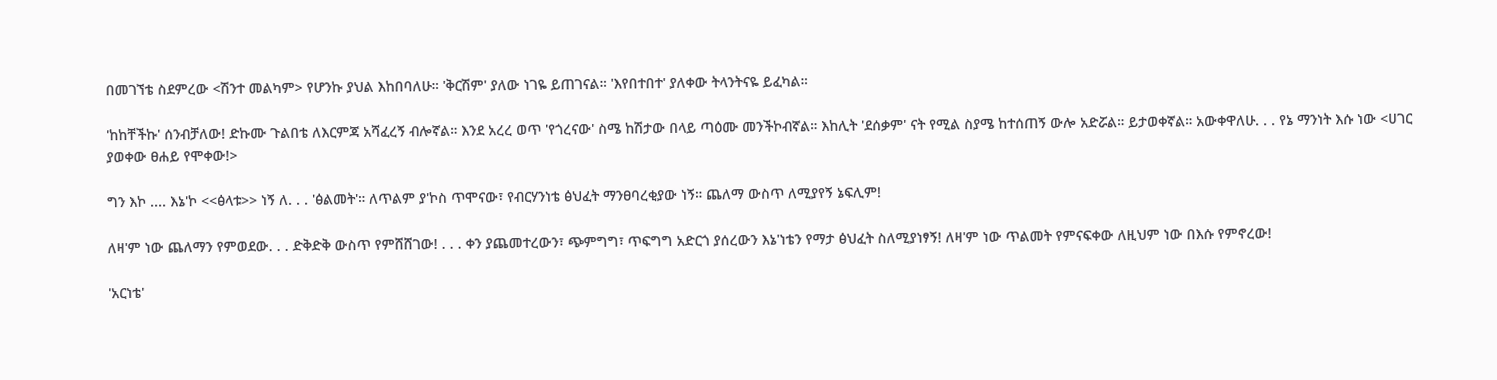በመገኘቴ ስደምረው <ሽንተ መልካም> የሆንኩ ያህል እከበባለሁ። 'ቅርሽም' ያለው ነገዬ ይጠገናል። 'እየበተበተ' ያለቀው ትላንትናዬ ይፈካል።

'ከከቸችኩ' ሰንብቻለው! ድኩሙ ጉልበቴ ለእርምጃ አሻፈረኝ ብሎኛል። እንደ አረረ ወጥ 'የጎረናው' ስሜ ከሽታው በላይ ጣዕሙ መንችኮብኛል። እከሊት 'ደሰቃም' ናት የሚል ስያሜ ከተሰጠኝ ውሎ አድሯል። ይታወቀኛል። አውቀዋለሁ. . . የኔ ማንነት እሱ ነው <ሀገር ያወቀው ፀሐይ የሞቀው!>

ግን እኮ .... እኔ'ኮ <<ፅላቱ>> ነኝ ለ. . . 'ፅልመት'። ለጥልም ያ'ኮስ ጥሞናው፣ የብርሃንነቴ ፅህፈት ማንፀባረቂያው ነኝ። ጨለማ ውስጥ ለሚያየኝ ኔፍሊም!

ለዛ'ም ነው ጨለማን የምወደው. . . ድቅድቅ ውስጥ የምሸሸገው! . . . ቀን ያጨመተረውን፣ ጭምግግ፣ ጥፍግግ አድርጎ ያሰረውን እኔ'ነቴን የማታ ፅህፈት ስለሚያነፃኝ! ለዛ'ም ነው ጥልመት የምናፍቀው ለዚህም ነው በእሱ የምኖረው!

'አርነቴ'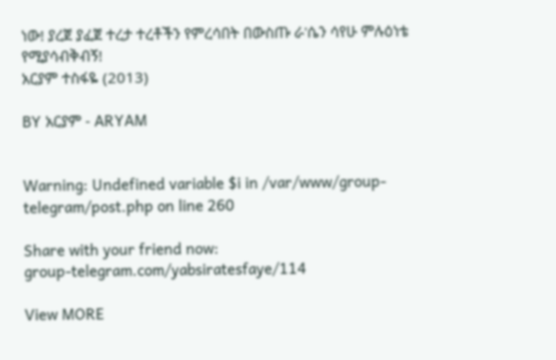ነው! ያረጀ ያፈጀ ተረታ ተረቶችን የምረሳበት በውስጡ ራ'ሴን ሳየሁ ምሉዕነቴ የሚያሳብቅብኝ!
አርያም ተስፋዬ (2013)

BY አርያም - ARYAM


Warning: Undefined variable $i in /var/www/group-telegram/post.php on line 260

Share with your friend now:
group-telegram.com/yabsiratesfaye/114

View MORE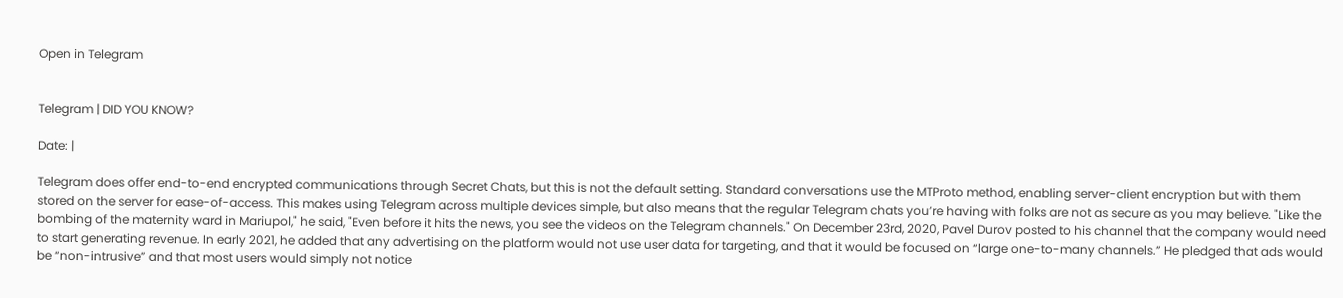Open in Telegram


Telegram | DID YOU KNOW?

Date: |

Telegram does offer end-to-end encrypted communications through Secret Chats, but this is not the default setting. Standard conversations use the MTProto method, enabling server-client encryption but with them stored on the server for ease-of-access. This makes using Telegram across multiple devices simple, but also means that the regular Telegram chats you’re having with folks are not as secure as you may believe. "Like the bombing of the maternity ward in Mariupol," he said, "Even before it hits the news, you see the videos on the Telegram channels." On December 23rd, 2020, Pavel Durov posted to his channel that the company would need to start generating revenue. In early 2021, he added that any advertising on the platform would not use user data for targeting, and that it would be focused on “large one-to-many channels.” He pledged that ads would be “non-intrusive” and that most users would simply not notice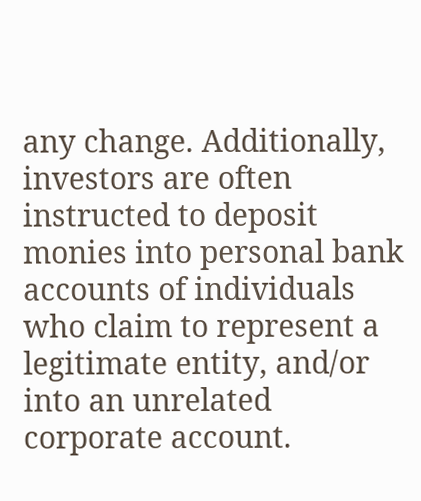any change. Additionally, investors are often instructed to deposit monies into personal bank accounts of individuals who claim to represent a legitimate entity, and/or into an unrelated corporate account.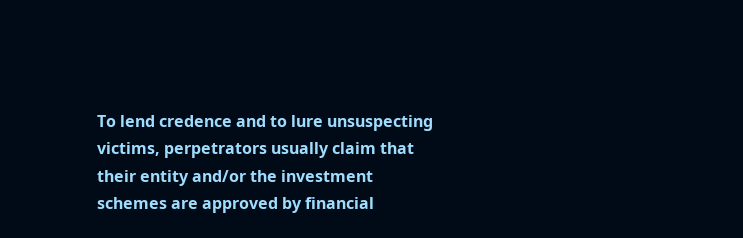To lend credence and to lure unsuspecting victims, perpetrators usually claim that their entity and/or the investment schemes are approved by financial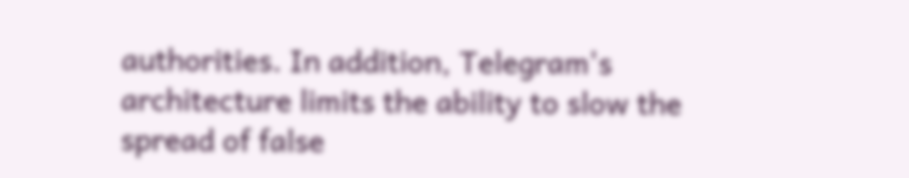authorities. In addition, Telegram's architecture limits the ability to slow the spread of false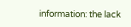information: the lack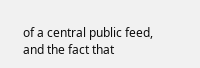of a central public feed, and the fact that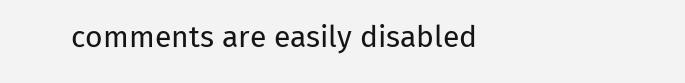comments are easily disabled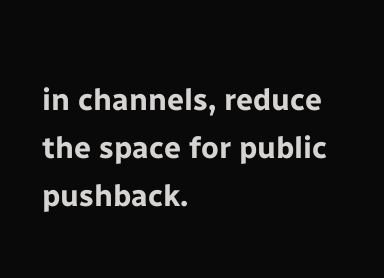in channels, reduce the space for public pushback.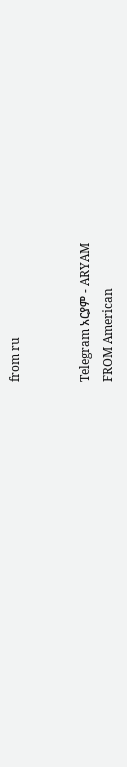from ru


Telegram አርያም - ARYAM
FROM American